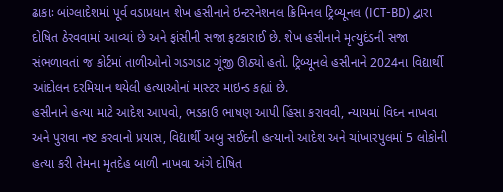ઢાકાઃ બાંગ્લાદેશમાં પૂર્વ વડાપ્રધાન શેખ હસીનાને ઇન્ટરનેશનલ ક્રિમિનલ ટ્રિબ્યૂનલ (ICT-BD) દ્વારા દોષિત ઠેરવવામાં આવ્યાં છે અને ફાંસીની સજા ફટકારાઈ છે. શેખ હસીનાને મૃત્યુદંડની સજા સંભળાવતાં જ કોર્ટમાં તાળીઓનો ગડગડાટ ગૂંજી ઊઠ્યો હતો. ટ્રિબ્યૂનલે હસીનાને 2024ના વિદ્યાર્થી આંદોલન દરમિયાન થયેલી હત્યાઓનાં માસ્ટર માઇન્ડ કહ્યાં છે.
હસીનાને હત્યા માટે આદેશ આપવો, ભડકાઉ ભાષણ આપી હિંસા કરાવવી, ન્યાયમાં વિઘ્ન નાખવા અને પુરાવા નષ્ટ કરવાનો પ્રયાસ, વિદ્યાર્થી અબુ સઈદની હત્યાનો આદેશ અને ચાંખારપુલમાં 5 લોકોની હત્યા કરી તેમના મૃતદેહ બાળી નાખવા અંગે દોષિત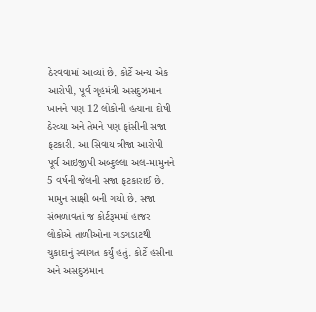ઠેરવવામાં આવ્યાં છે. કોર્ટે અન્ય એક આરોપી, પૂર્વ ગૃહમંત્રી અસદુઝમાન ખાનને પણ 12 લોકોની હત્યાના દોષી ઠેરવ્યા અને તેમને પણ ફાંસીની સજા ફટકારી. આ સિવાય ત્રીજા આરોપી પૂર્વ આઇજીપી અબ્દુલ્લા અલ-મામુનને 5 વર્ષની જેલની સજા ફટકારાઈ છે. મામુન સાક્ષી બની ગયો છે. સજા સંભળાવતાં જ કોર્ટરૂમમાં હાજર લોકોએ તાળીઓના ગડગડાટથી ચુકાદાનું સ્વાગત કર્યું હતું. કોર્ટે હસીના અને અસદુઝમાન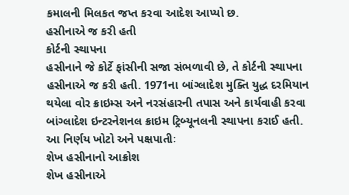કમાલની મિલકત જપ્ત કરવા આદેશ આપ્યો છ.
હસીનાએ જ કરી હતી
કોર્ટની સ્થાપના
હસીનાને જે કોર્ટે ફાંસીની સજા સંભળાવી છે, તે કોર્ટની સ્થાપના હસીનાએ જ કરી હતી. 1971ના બાંગ્લાદેશ મુક્તિ યુદ્ધ દરમિયાન થયેલા વોર ક્રાઇમ્સ અને નરસંહારની તપાસ અને કાર્યવાહી કરવા બાંગ્લાદેશ ઇન્ટરનેશનલ ક્રાઇમ ટ્રિબ્યૂનલની સ્થાપના કરાઈ હતી.
આ નિર્ણય ખોટો અને પક્ષપાતીઃ
શેખ હસીનાનો આક્રોશ
શેખ હસીનાએ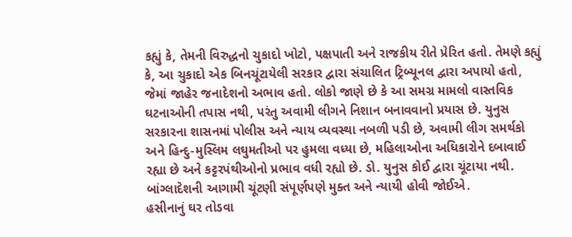કહ્યું કે, તેમની વિરુદ્ધનો ચુકાદો ખોટો, પક્ષપાતી અને રાજકીય રીતે પ્રેરિત હતો. તેમણે કહ્યું કે, આ ચુકાદો એક બિનચૂંટાયેલી સરકાર દ્વારા સંચાલિત ટ્રિબ્યૂનલ દ્વારા અપાયો હતો, જેમાં જાહેર જનાદેશનો અભાવ હતો. લોકો જાણે છે કે આ સમગ્ર મામલો વાસ્તવિક ઘટનાઓની તપાસ નથી, પરંતુ અવામી લીગને નિશાન બનાવવાનો પ્રયાસ છે. યુનુસ સરકારના શાસનમાં પોલીસ અને ન્યાય વ્યવસ્થા નબળી પડી છે, અવામી લીગ સમર્થકો અને હિન્દુ-મુસ્લિમ લઘુમતીઓ પર હુમલા વધ્યા છે, મહિલાઓના અધિકારોને દબાવાઈ રહ્યા છે અને કટ્ટરપંથીઓનો પ્રભાવ વધી રહ્યો છે. ડો. યુનુસ કોઈ દ્વારા ચૂંટાયા નથી. બાંગ્લાદેશની આગામી ચૂંટણી સંપૂર્ણપણે મુક્ત અને ન્યાયી હોવી જોઈએ.
હસીનાનું ઘર તોડવા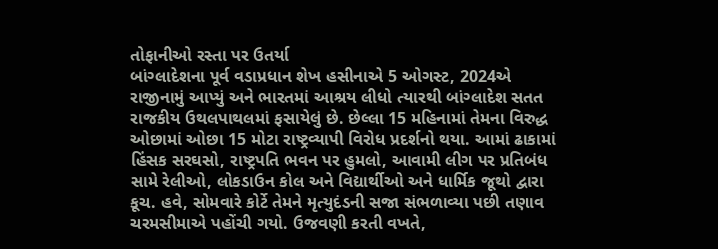તોફાનીઓ રસ્તા પર ઉતર્યા
બાંગ્લાદેશના પૂર્વ વડાપ્રધાન શેખ હસીનાએ 5 ઓગસ્ટ, 2024એ રાજીનામું આપ્યું અને ભારતમાં આશ્રય લીધો ત્યારથી બાંગ્લાદેશ સતત રાજકીય ઉથલપાથલમાં ફસાયેલું છે. છેલ્લા 15 મહિનામાં તેમના વિરુદ્ધ ઓછામાં ઓછા 15 મોટા રાષ્ટ્રવ્યાપી વિરોધ પ્રદર્શનો થયા. આમાં ઢાકામાં હિંસક સરઘસો, રાષ્ટ્રપતિ ભવન પર હુમલો, આવામી લીગ પર પ્રતિબંધ સામે રેલીઓ, લોકડાઉન કોલ અને વિદ્યાર્થીઓ અને ધાર્મિક જૂથો દ્વારા કૂચ. હવે, સોમવારે કોર્ટે તેમને મૃત્યુદંડની સજા સંભળાવ્યા પછી તણાવ ચરમસીમાએ પહોંચી ગયો. ઉજવણી કરતી વખતે,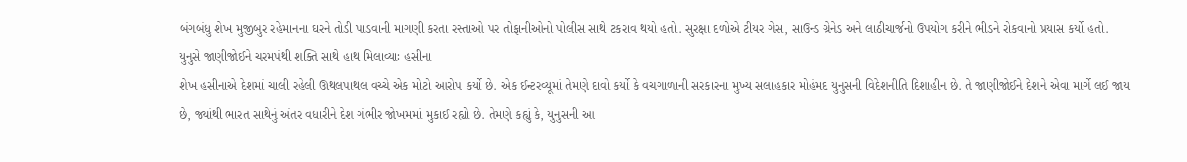બંગબંધુ શેખ મુજીબુર રહેમાનના ઘરને તોડી પાડવાની માગણી કરતા રસ્તાઓ પર તોફાનીઓનો પોલીસ સાથે ટકરાવ થયો હતો. સુરક્ષા દળોએ ટીયર ગેસ, સાઉન્ડ ગ્રેનેડ અને લાઠીચાર્જનો ઉપયોગ કરીને ભીડને રોકવાનો પ્રયાસ કર્યો હતો.
યુનુસે જાણીજોઈને ચરમપંથી શક્તિ સાથે હાથ મિલાવ્યાઃ હસીના
શેખ હસીનાએ દેશમાં ચાલી રહેલી ઊથલપાથલ વચ્ચે એક મોટો આરોપ કર્યો છે. એક ઈન્ટરવ્યૂમાં તેમણે દાવો કર્યો કે વચગાળાની સરકારના મુખ્ય સલાહકાર મોહંમદ યુનુસની વિદેશનીતિ દિશાહીન છે. તે જાણીજોઈને દેશને એવા માર્ગે લઈ જાય છે, જ્યાંથી ભારત સાથેનું અંતર વધારીને દેશ ગંભીર જોખમમાં મુકાઈ રહ્યો છે. તેમણે કહ્યું કે, યુનુસની આ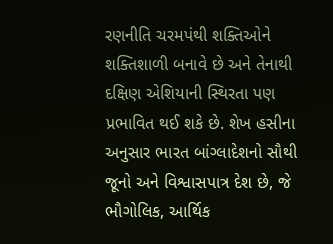રણનીતિ ચરમપંથી શક્તિઓને શક્તિશાળી બનાવે છે અને તેનાથી દક્ષિણ એશિયાની સ્થિરતા પણ પ્રભાવિત થઈ શકે છે. શેખ હસીના અનુસાર ભારત બાંગ્લાદેશનો સૌથી જૂનો અને વિશ્વાસપાત્ર દેશ છે, જે ભૌગોલિક, આર્થિક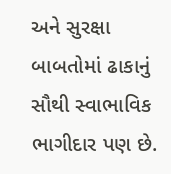અને સુરક્ષા બાબતોમાં ઢાકાનું સૌથી સ્વાભાવિક ભાગીદાર પણ છે.